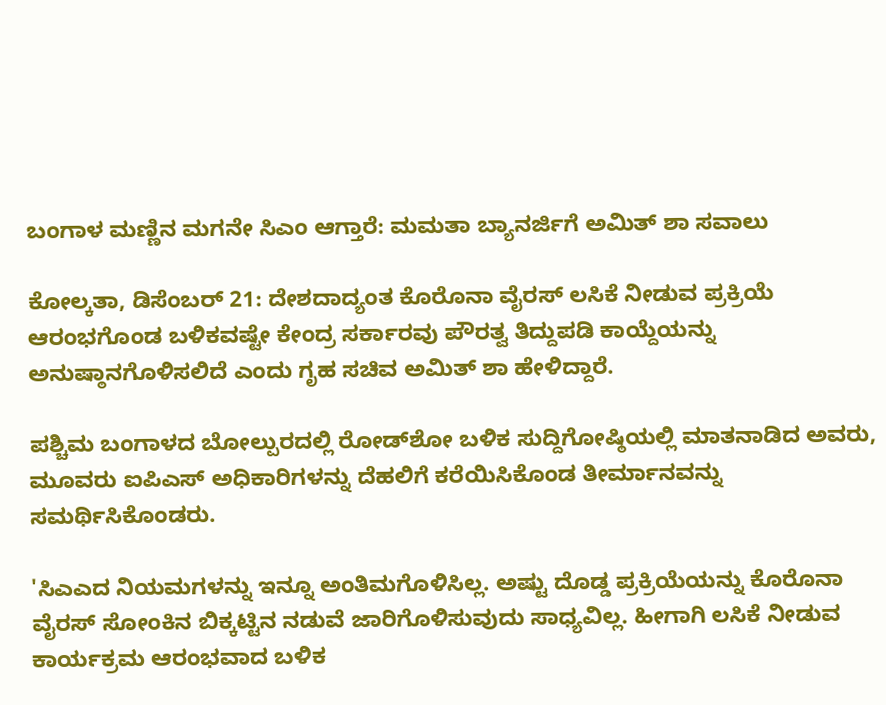ಬಂಗಾಳ ಮಣ್ಣಿನ ಮಗನೇ ಸಿಎಂ ಆಗ್ತಾರೆ: ಮಮತಾ ಬ್ಯಾನರ್ಜಿಗೆ ಅಮಿತ್ ಶಾ ಸವಾಲು

ಕೋಲ್ಕತಾ, ಡಿಸೆಂಬರ್ 21: ದೇಶದಾದ್ಯಂತ ಕೊರೊನಾ ವೈರಸ್ ಲಸಿಕೆ ನೀಡುವ ಪ್ರಕ್ರಿಯೆ ಆರಂಭಗೊಂಡ ಬಳಿಕವಷ್ಟೇ ಕೇಂದ್ರ ಸರ್ಕಾರವು ಪೌರತ್ವ ತಿದ್ದುಪಡಿ ಕಾಯ್ದೆಯನ್ನು ಅನುಷ್ಠಾನಗೊಳಿಸಲಿದೆ ಎಂದು ಗೃಹ ಸಚಿವ ಅಮಿತ್ ಶಾ ಹೇಳಿದ್ದಾರೆ.

ಪಶ್ಚಿಮ ಬಂಗಾಳದ ಬೋಲ್ಪುರದಲ್ಲಿ ರೋಡ್‌ಶೋ ಬಳಿಕ ಸುದ್ದಿಗೋಷ್ಠಿಯಲ್ಲಿ ಮಾತನಾಡಿದ ಅವರು, ಮೂವರು ಐಪಿಎಸ್ ಅಧಿಕಾರಿಗಳನ್ನು ದೆಹಲಿಗೆ ಕರೆಯಿಸಿಕೊಂಡ ತೀರ್ಮಾನವನ್ನು ಸಮರ್ಥಿಸಿಕೊಂಡರು.

'ಸಿಎಎದ ನಿಯಮಗಳನ್ನು ಇನ್ನೂ ಅಂತಿಮಗೊಳಿಸಿಲ್ಲ. ಅಷ್ಟು ದೊಡ್ಡ ಪ್ರಕ್ರಿಯೆಯನ್ನು ಕೊರೊನಾ ವೈರಸ್ ಸೋಂಕಿನ ಬಿಕ್ಕಟ್ಟಿನ ನಡುವೆ ಜಾರಿಗೊಳಿಸುವುದು ಸಾಧ್ಯವಿಲ್ಲ. ಹೀಗಾಗಿ ಲಸಿಕೆ ನೀಡುವ ಕಾರ್ಯಕ್ರಮ ಆರಂಭವಾದ ಬಳಿಕ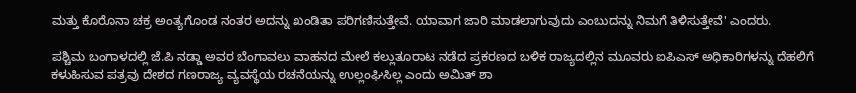ಮತ್ತು ಕೊರೊನಾ ಚಕ್ರ ಅಂತ್ಯಗೊಂಡ ನಂತರ ಅದನ್ನು ಖಂಡಿತಾ ಪರಿಗಣಿಸುತ್ತೇವೆ. ಯಾವಾಗ ಜಾರಿ ಮಾಡಲಾಗುವುದು ಎಂಬುದನ್ನು ನಿಮಗೆ ತಿಳಿಸುತ್ತೇವೆ' ಎಂದರು.

ಪಶ್ಚಿಮ ಬಂಗಾಳದಲ್ಲಿ ಜೆ.ಪಿ ನಡ್ಡಾ ಅವರ ಬೆಂಗಾವಲು ವಾಹನದ ಮೇಲೆ ಕಲ್ಲುತೂರಾಟ ನಡೆದ ಪ್ರಕರಣದ ಬಳಿಕ ರಾಜ್ಯದಲ್ಲಿನ ಮೂವರು ಐಪಿಎಸ್ ಅಧಿಕಾರಿಗಳನ್ನು ದೆಹಲಿಗೆ ಕಳುಹಿಸುವ ಪತ್ರವು ದೇಶದ ಗಣರಾಜ್ಯ ವ್ಯವಸ್ಥೆಯ ರಚನೆಯನ್ನು ಉಲ್ಲಂಘಿಸಿಲ್ಲ ಎಂದು ಅಮಿತ್ ಶಾ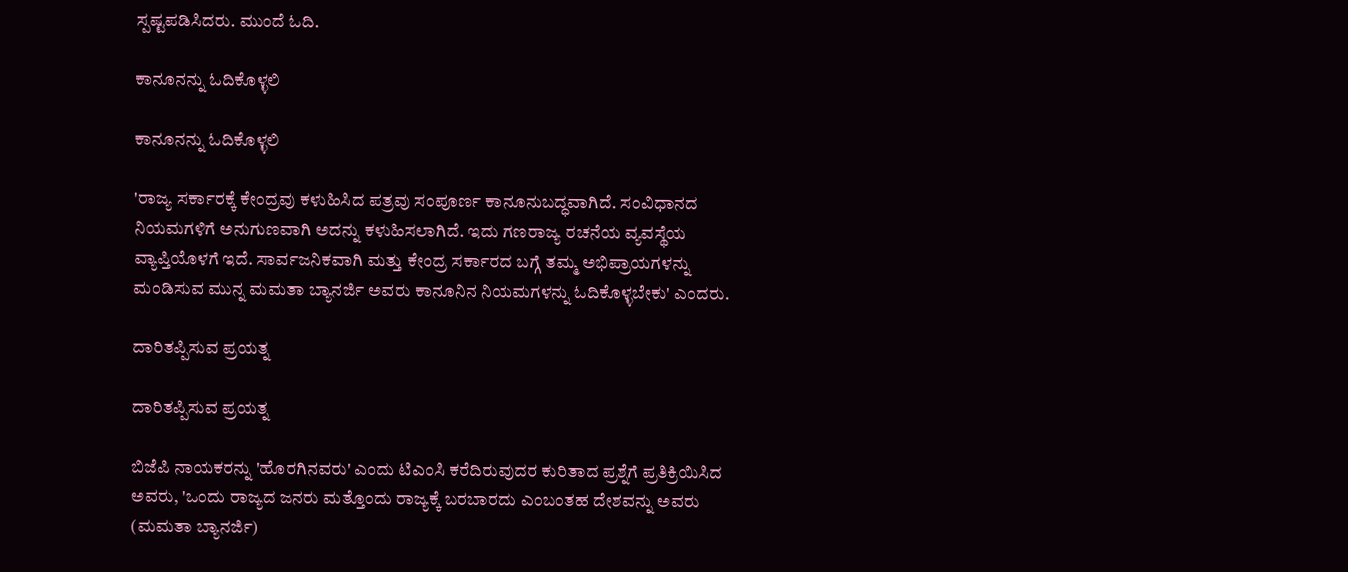ಸ್ಪಷ್ಟಪಡಿಸಿದರು. ಮುಂದೆ ಓದಿ.

ಕಾನೂನನ್ನು ಓದಿಕೊಳ್ಳಲಿ

ಕಾನೂನನ್ನು ಓದಿಕೊಳ್ಳಲಿ

'ರಾಜ್ಯ ಸರ್ಕಾರಕ್ಕೆ ಕೇಂದ್ರವು ಕಳುಹಿಸಿದ ಪತ್ರವು ಸಂಪೂರ್ಣ ಕಾನೂನುಬದ್ಧವಾಗಿದೆ. ಸಂವಿಧಾನದ ನಿಯಮಗಳಿಗೆ ಅನುಗುಣವಾಗಿ ಅದನ್ನು ಕಳುಹಿಸಲಾಗಿದೆ. ಇದು ಗಣರಾಜ್ಯ ರಚನೆಯ ವ್ಯವಸ್ಥೆಯ ವ್ಯಾಪ್ತಿಯೊಳಗೆ ಇದೆ. ಸಾರ್ವಜನಿಕವಾಗಿ ಮತ್ತು ಕೇಂದ್ರ ಸರ್ಕಾರದ ಬಗ್ಗೆ ತಮ್ಮ ಅಭಿಪ್ರಾಯಗಳನ್ನು ಮಂಡಿಸುವ ಮುನ್ನ ಮಮತಾ ಬ್ಯಾನರ್ಜಿ ಅವರು ಕಾನೂನಿನ ನಿಯಮಗಳನ್ನು ಓದಿಕೊಳ್ಳಬೇಕು' ಎಂದರು.

ದಾರಿತಪ್ಪಿಸುವ ಪ್ರಯತ್ನ

ದಾರಿತಪ್ಪಿಸುವ ಪ್ರಯತ್ನ

ಬಿಜೆಪಿ ನಾಯಕರನ್ನು 'ಹೊರಗಿನವರು' ಎಂದು ಟಿಎಂಸಿ ಕರೆದಿರುವುದರ ಕುರಿತಾದ ಪ್ರಶ್ನೆಗೆ ಪ್ರತಿಕ್ರಿಯಿಸಿದ ಅವರು, 'ಒಂದು ರಾಜ್ಯದ ಜನರು ಮತ್ತೊಂದು ರಾಜ್ಯಕ್ಕೆ ಬರಬಾರದು ಎಂಬಂತಹ ದೇಶವನ್ನು ಅವರು (ಮಮತಾ ಬ್ಯಾನರ್ಜಿ)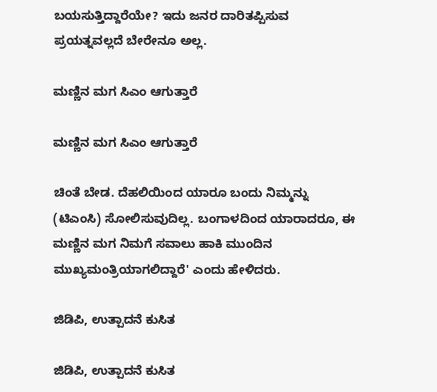ಬಯಸುತ್ತಿದ್ದಾರೆಯೇ? ಇದು ಜನರ ದಾರಿತಪ್ಪಿಸುವ ಪ್ರಯತ್ನವಲ್ಲದೆ ಬೇರೇನೂ ಅಲ್ಲ.

ಮಣ್ಣಿನ ಮಗ ಸಿಎಂ ಆಗುತ್ತಾರೆ

ಮಣ್ಣಿನ ಮಗ ಸಿಎಂ ಆಗುತ್ತಾರೆ

ಚಿಂತೆ ಬೇಡ. ದೆಹಲಿಯಿಂದ ಯಾರೂ ಬಂದು ನಿಮ್ಮನ್ನು (ಟಿಎಂಸಿ) ಸೋಲಿಸುವುದಿಲ್ಲ. ಬಂಗಾಳದಿಂದ ಯಾರಾದರೂ, ಈ ಮಣ್ಣಿನ ಮಗ ನಿಮಗೆ ಸವಾಲು ಹಾಕಿ ಮುಂದಿನ ಮುಖ್ಯಮಂತ್ರಿಯಾಗಲಿದ್ದಾರೆ' ಎಂದು ಹೇಳಿದರು.

ಜಿಡಿಪಿ, ಉತ್ಪಾದನೆ ಕುಸಿತ

ಜಿಡಿಪಿ, ಉತ್ಪಾದನೆ ಕುಸಿತ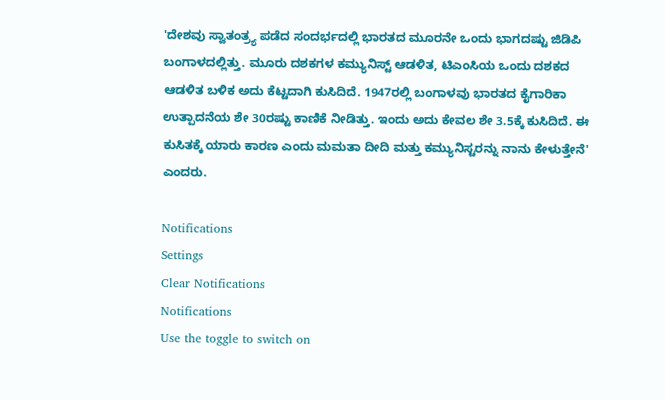'ದೇಶವು ಸ್ವಾತಂತ್ರ್ಯ ಪಡೆದ ಸಂದರ್ಭದಲ್ಲಿ ಭಾರತದ ಮೂರನೇ ಒಂದು ಭಾಗದಷ್ಟು ಜಿಡಿಪಿ ಬಂಗಾಳದಲ್ಲಿತ್ತು. ಮೂರು ದಶಕಗಳ ಕಮ್ಯುನಿಸ್ಟ್ ಆಡಳಿತ, ಟಿಎಂಸಿಯ ಒಂದು ದಶಕದ ಆಡಳಿತ ಬಳಿಕ ಅದು ಕೆಟ್ಟದಾಗಿ ಕುಸಿದಿದೆ. 1947ರಲ್ಲಿ ಬಂಗಾಳವು ಭಾರತದ ಕೈಗಾರಿಕಾ ಉತ್ಪಾದನೆಯ ಶೇ 30ರಷ್ಟು ಕಾಣಿಕೆ ನೀಡಿತ್ತು. ಇಂದು ಅದು ಕೇವಲ ಶೇ 3.5ಕ್ಕೆ ಕುಸಿದಿದೆ. ಈ ಕುಸಿತಕ್ಕೆ ಯಾರು ಕಾರಣ ಎಂದು ಮಮತಾ ದೀದಿ ಮತ್ತು ಕಮ್ಯುನಿಸ್ಟರನ್ನು ನಾನು ಕೇಳುತ್ತೇನೆ' ಎಂದರು.

Notifications
Settings
Clear Notifications
Notifications
Use the toggle to switch on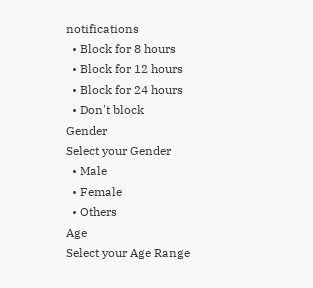notifications
  • Block for 8 hours
  • Block for 12 hours
  • Block for 24 hours
  • Don't block
Gender
Select your Gender
  • Male
  • Female
  • Others
Age
Select your Age Range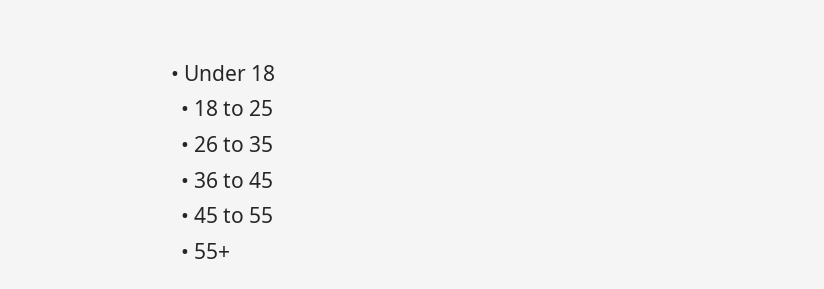• Under 18
  • 18 to 25
  • 26 to 35
  • 36 to 45
  • 45 to 55
  • 55+